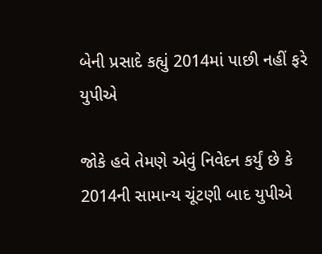બેની પ્રસાદે કહ્યું 2014માં પાછી નહીં ફરે યુપીએ

જોકે હવે તેમણે એવું નિવેદન કર્યું છે કે 2014ની સામાન્ય ચૂંટણી બાદ યુપીએ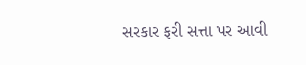સરકાર ફરી સત્તા પર આવી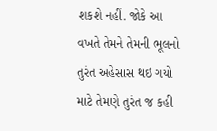શકશે નહીં. જોકે આ વખતે તેમને તેમની ભૂલનો તુરંત અહેસાસ થઇ ગયો માટે તેમણે તુરંત જ કહી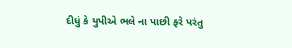દીધું કે યુપીએ ભલે ના પાછી ફરે પરંતુ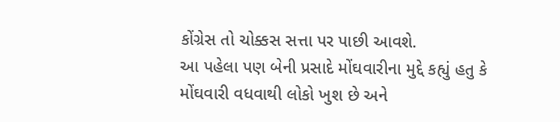કોંગ્રેસ તો ચોક્કસ સત્તા પર પાછી આવશે.
આ પહેલા પણ બેની પ્રસાદે મોંઘવારીના મુદ્દે કહ્યું હતુ કે મોંઘવારી વધવાથી લોકો ખુશ છે અને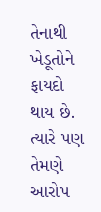તેનાથી ખેડૂતોને ફાયદો થાય છે. ત્યારે પણ તેમણે આરોપ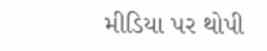મીડિયા પર થોપી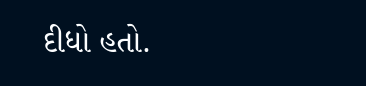દીધો હતો.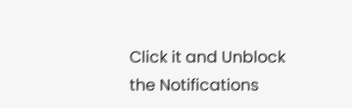Click it and Unblock the Notifications